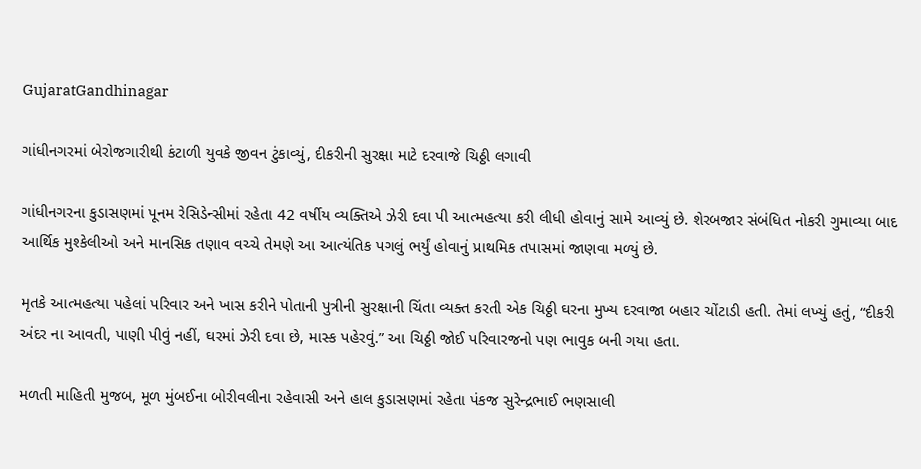GujaratGandhinagar

ગાંધીનગરમાં બેરોજગારીથી કંટાળી યુવકે જીવન ટુંકાવ્યું, દીકરીની સુરક્ષા માટે દરવાજે ચિઠ્ઠી લગાવી

ગાંધીનગરના કુડાસણમાં પૂનમ રેસિડેન્સીમાં રહેતા 42 વર્ષીય વ્યક્તિએ ઝેરી દવા પી આત્મહત્યા કરી લીધી હોવાનું સામે આવ્યું છે. શેરબજાર સંબંધિત નોકરી ગુમાવ્યા બાદ આર્થિક મુશ્કેલીઓ અને માનસિક તણાવ વચ્ચે તેમણે આ આત્યંતિક પગલું ભર્યું હોવાનું પ્રાથમિક તપાસમાં જાણવા મળ્યું છે.

મૃતકે આત્મહત્યા પહેલાં પરિવાર અને ખાસ કરીને પોતાની પુત્રીની સુરક્ષાની ચિંતા વ્યક્ત કરતી એક ચિઠ્ઠી ઘરના મુખ્ય દરવાજા બહાર ચોંટાડી હતી. તેમાં લખ્યું હતું, “દીકરી અંદર ના આવતી, પાણી પીવું નહીં, ઘરમાં ઝેરી દવા છે, માસ્ક પહેરવું.” આ ચિઠ્ઠી જોઈ પરિવારજનો પણ ભાવુક બની ગયા હતા.

મળતી માહિતી મુજબ, મૂળ મુંબઈના બોરીવલીના રહેવાસી અને હાલ કુડાસણમાં રહેતા પંકજ સુરેન્દ્રભાઈ ભણસાલી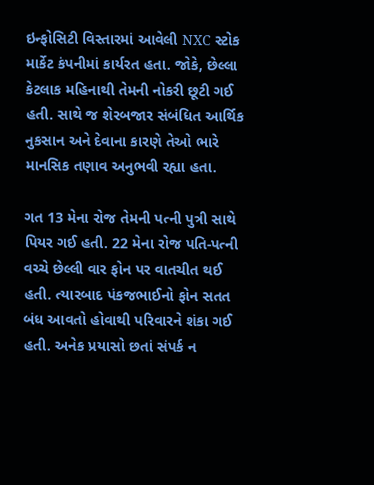ઇન્ફોસિટી વિસ્તારમાં આવેલી NXC સ્ટોક માર્કેટ કંપનીમાં કાર્યરત હતા. જોકે, છેલ્લા કેટલાક મહિનાથી તેમની નોકરી છૂટી ગઈ હતી. સાથે જ શેરબજાર સંબંધિત આર્થિક નુકસાન અને દેવાના કારણે તેઓ ભારે માનસિક તણાવ અનુભવી રહ્યા હતા.

ગત 13 મેના રોજ તેમની પત્ની પુત્રી સાથે પિયર ગઈ હતી. 22 મેના રોજ પતિ-પત્ની વચ્ચે છેલ્લી વાર ફોન પર વાતચીત થઈ હતી. ત્યારબાદ પંકજભાઈનો ફોન સતત બંધ આવતો હોવાથી પરિવારને શંકા ગઈ હતી. અનેક પ્રયાસો છતાં સંપર્ક ન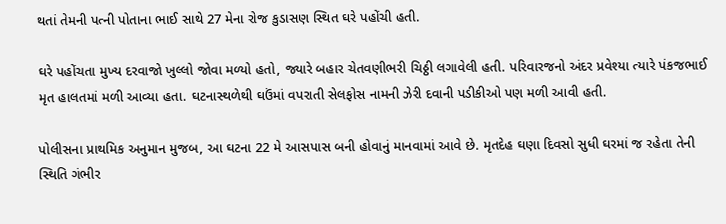થતાં તેમની પત્ની પોતાના ભાઈ સાથે 27 મેના રોજ કુડાસણ સ્થિત ઘરે પહોંચી હતી.

ઘરે પહોંચતા મુખ્ય દરવાજો ખુલ્લો જોવા મળ્યો હતો, જ્યારે બહાર ચેતવણીભરી ચિઠ્ઠી લગાવેલી હતી. પરિવારજનો અંદર પ્રવેશ્યા ત્યારે પંકજભાઈ મૃત હાલતમાં મળી આવ્યા હતા. ઘટનાસ્થળેથી ઘઉંમાં વપરાતી સેલફોસ નામની ઝેરી દવાની પડીકીઓ પણ મળી આવી હતી.

પોલીસના પ્રાથમિક અનુમાન મુજબ, આ ઘટના 22 મે આસપાસ બની હોવાનું માનવામાં આવે છે. મૃતદેહ ઘણા દિવસો સુધી ઘરમાં જ રહેતા તેની સ્થિતિ ગંભીર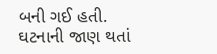બની ગઈ હતી. ઘટનાની જાણ થતાં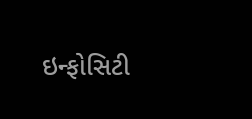ઇન્ફોસિટી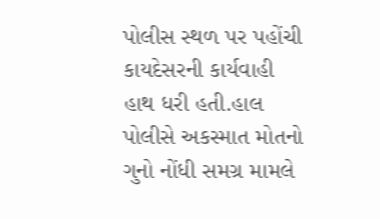પોલીસ સ્થળ પર પહોંચી કાયદેસરની કાર્યવાહી હાથ ધરી હતી.હાલ પોલીસે અકસ્માત મોતનો ગુનો નોંધી સમગ્ર મામલે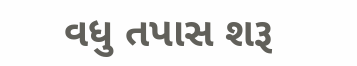વધુ તપાસ શરૂ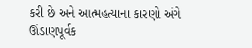કરી છે અને આત્મહત્યાના કારણો અંગે ઊંડાણપૂર્વક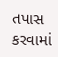તપાસ કરવામાં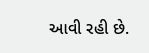આવી રહી છે.